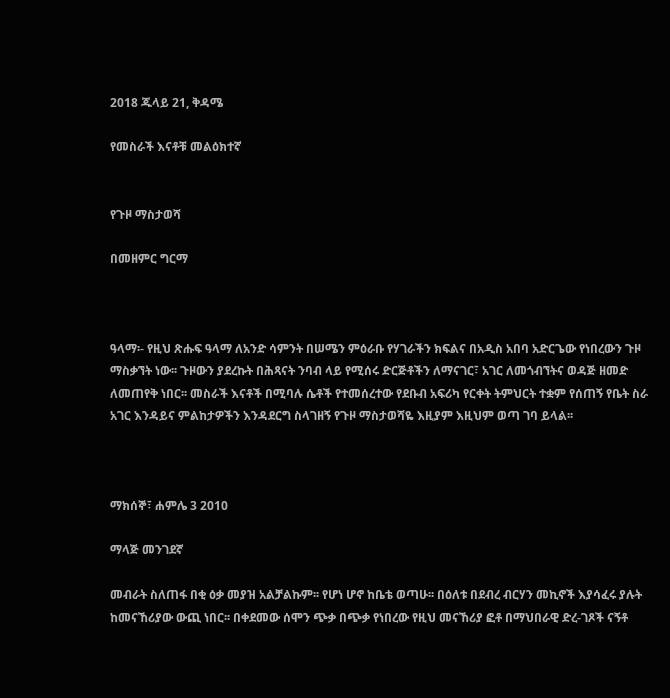2018 ጁላይ 21, ቅዳሜ

የመስራች እናቶቹ መልዕክተኛ


የጉዞ ማስታወሻ

በመዘምር ግርማ



ዓላማ፡- የዚህ ጽሑፍ ዓላማ ለአንድ ሳምንት በሠሜን ምዕራቡ የሃገራችን ክፍልና በአዲስ አበባ አድርጌው የነበረውን ጉዞ ማስቃኘት ነው፡፡ ጉዞውን ያደረኩት በሕጻናት ንባብ ላይ የሚሰሩ ድርጅቶችን ለማናገር፣ አገር ለመጎብኘትና ወዳጅ ዘመድ ለመጠየቅ ነበር፡፡ መስራች እናቶች በሚባሉ ሴቶች የተመሰረተው የደቡብ አፍሪካ የርቀት ትምህርት ተቋም የሰጠኝ የቤት ስራ አገር እንዳይና ምልከታዎችን እንዳደርግ ስላገዘኝ የጉዞ ማስታወሻዬ እዚያም እዚህም ወጣ ገባ ይላል፡፡



ማክሰኞ፣ ሐምሌ 3 2010

ማላጅ መንገደኛ

መብራት ስለጠፋ በቂ ዕቃ መያዝ አልቻልኩም፡፡ የሆነ ሆኖ ከቤቴ ወጣሁ፡፡ በዕለቱ በደብረ ብርሃን መኪኖች እያሳፈሩ ያሉት ከመናኸሪያው ውጪ ነበር፡፡ በቀደመው ሰሞን ጭቃ በጭቃ የነበረው የዚህ መናኸሪያ ፎቶ በማህበራዊ ድረ-ገጾች ናኝቶ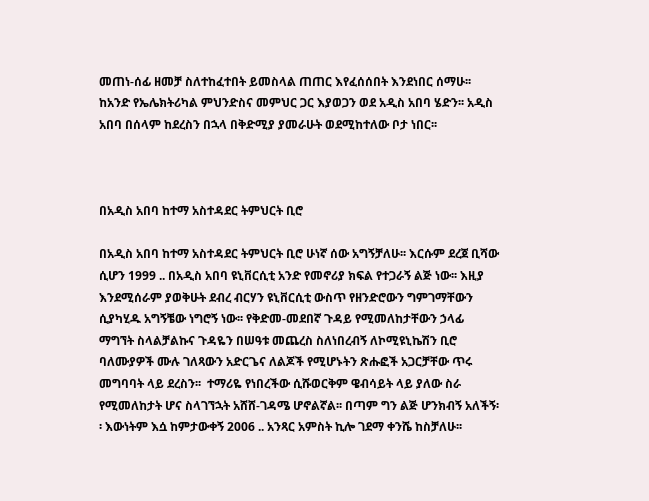መጠነ-ሰፊ ዘመቻ ስለተከፈተበት ይመስላል ጠጠር እየፈሰሰበት እንደነበር ሰማሁ፡፡ ከአንድ የኤሌክትሪካል ምህንድስና መምህር ጋር እያወጋን ወደ አዲስ አበባ ሄድን፡፡ አዲስ አበባ በሰላም ከደረስን በኋላ በቅድሚያ ያመራሁት ወደሚከተለው ቦታ ነበር፡፡



በአዲስ አበባ ከተማ አስተዳደር ትምህርት ቢሮ

በአዲስ አበባ ከተማ አስተዳደር ትምህርት ቢሮ ሁነኛ ሰው አግኝቻለሁ፡፡ እርሱም ደረጀ ቢሻው ሲሆን 1999 .. በአዲስ አበባ ዩኒቨርሲቲ አንድ የመኖሪያ ክፍል የተጋራኝ ልጅ ነው፡፡ እዚያ እንደሚሰራም ያወቅሁት ደብረ ብርሃን ዩኒቨርሲቲ ውስጥ የዘንድሮውን ግምገማቸውን ሲያካሂዱ አግኝቼው ነግሮኝ ነው፡፡ የቅድመ-መደበኛ ጉዳይ የሚመለከታቸውን ኃላፊ ማግኘት ስላልቻልኩና ጉዳዬን በሠዓቱ መጨረስ ስለነበረብኝ ለኮሚዩኒኬሽን ቢሮ ባለሙያዎች ሙሉ ገለጻውን አድርጌና ለልጆች የሚሆኑትን ጽሑፎች አጋርቻቸው ጥሩ መግባባት ላይ ደረስን፡፡  ተማሪዬ የነበረችው ሲሹወርቅም ዌብሳይት ላይ ያለው ስራ የሚመለከታት ሆና ስላገኘኋት አሸሸ-ገዳሜ ሆኖልኛል፡፡ በጣም ግን ልጅ ሆንክብኝ አለችኝ፡፡ እውነትም እሷ ከምታውቀኝ 2006 .. አንጻር አምስት ኪሎ ገደማ ቀንሼ ከስቻለሁ፡፡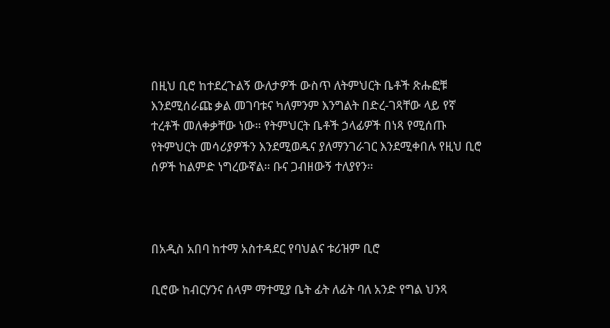በዚህ ቢሮ ከተደረጉልኝ ውለታዎች ውስጥ ለትምህርት ቤቶች ጽሑፎቹ እንደሚሰራጩ ቃል መገባቱና ካለምንም እንግልት በድረ-ገጻቸው ላይ የኛ ተረቶች መለቀቃቸው ነው፡፡ የትምህርት ቤቶች ኃላፊዎች በነጻ የሚሰጡ የትምህርት መሳሪያዎችን እንደሚወዱና ያለማንገራገር እንደሚቀበሉ የዚህ ቢሮ ሰዎች ከልምድ ነግረውኛል፡፡ ቡና ጋብዘውኝ ተለያየን፡፡



በአዲስ አበባ ከተማ አስተዳደር የባህልና ቱሪዝም ቢሮ

ቢሮው ከብርሃንና ሰላም ማተሚያ ቤት ፊት ለፊት ባለ አንድ የግል ህንጻ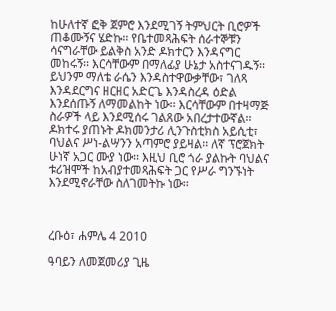ከሁለተኛ ፎቅ ጀምሮ እንደሚገኝ ትምህርት ቢሮዎች ጠቆሙኝና ሄድኩ፡፡ የቤተመጻሕፍት ሰራተኞቹን ሳናግራቸው ይልቅስ አንድ ዶክተርን እንዳናግር መከሩኝ፡፡ እርሳቸውም በማለፊያ ሁኔታ አስተናገዱኝ፡፡ ይህንም ማለቴ ራሴን እንዳስተዋውቃቸው፣ ገለጻ እንዳደርግና ዘርዘር አድርጌ እንዳስረዳ ዕድል እንደሰጡኝ ለማመልከት ነው፡፡ እርሳቸውም በተዛማጅ ስራዎች ላይ እንደሚሰሩ ገልጸው አበረታተውኛል፡፡ ዶክተሩ ያጠኑት ዶክመንታሪ ሊንጉስቲክስ አይሲቲ፣ ባህልና ሥነ-ልሣንን አጣምሮ ያይዛል፡፡ ለኛ ፕሮጀክት ሁነኛ አጋር ሙያ ነው፡፡ እዚህ ቢሮ ጎራ ያልኩት ባህልና ቱሪዝሞች ከአብያተመጻሕፍት ጋር የሥራ ግንኙነት እንደሚኖራቸው ስለገመትኩ ነው፡፡



ረቡዕ፣ ሐምሌ 4 2010

ዓባይን ለመጀመሪያ ጊዜ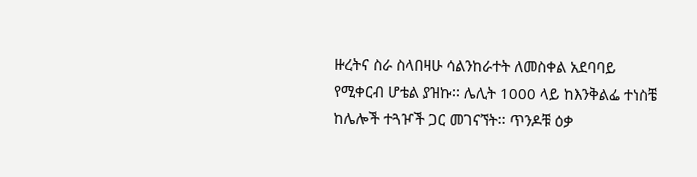ዙረትና ስራ ስላበዛሁ ሳልንከራተት ለመስቀል አደባባይ የሚቀርብ ሆቴል ያዝኩ፡፡ ሌሊት 1000 ላይ ከእንቅልፌ ተነስቼ ከሌሎች ተጓዦች ጋር መገናኘት፡፡ ጥንዶቹ ዕቃ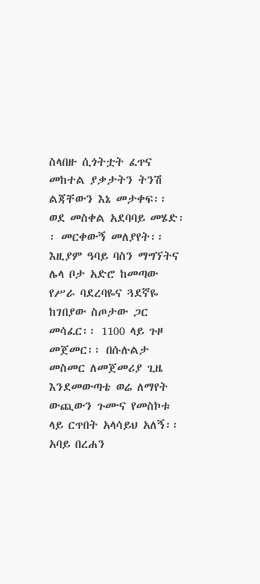ስላበዙ ሲጎትቷት ፈጥና መከተል ያቃታትን ትንሽ ልጃቸውን እኔ መታቀፍ፡፡ ወደ መስቀል አደባባይ መሄድ፡፡ መርቀውኝ መለያየት፡፡ እዚያም ዓባይ ባስን ማግኘትና ሌላ ቦታ አድሮ ከመጣው የሥራ ባደረባዬና ጓደኛዬ ከገበያው ስጦታው ጋር መሳፈር፡፡ 1100 ላይ ጉዞ መጀመር፡፡ በሱሉልታ መስመር ለመጀመሪያ ጊዜ እንደመውጣቴ ወሬ ለማየት ውጪውን ጉሙና የመስኮቱ ላይ ርጥበት አላሳይህ አለኝ፡፡ አባይ በረሐን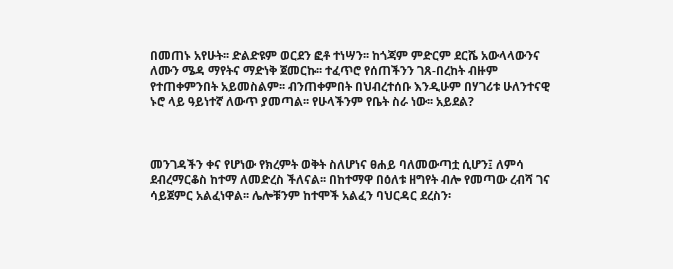በመጠኑ አየሁት፡፡ ድልድዩም ወርደን ፎቶ ተነሣን፡፡ ከጎጃም ምድርም ደርሼ አውላላውንና ለሙን ሜዳ ማየትና ማድነቅ ጀመርኩ፡፡ ተፈጥሮ የሰጠችንን ገጸ-በረከት ብዙም የተጠቀምንበት አይመስልም፡፡ ብንጠቀምበት በህብረተሰቡ እንዲሁም በሃገሪቱ ሁለንተናዊ ኑሮ ላይ ዓይነተኛ ለውጥ ያመጣል፡፡ የሁላችንም የቤት ስራ ነው፡፡ አይደል?



መንገዳችን ቀና የሆነው የክረምት ወቅት ስለሆነና ፀሐይ ባለመውጣቷ ሲሆን፤ ለምሳ ደብረማርቆስ ከተማ ለመድረስ ችለናል፡፡ በከተማዋ በዕለቱ ዘግየት ብሎ የመጣው ረብሻ ገና ሳይጀምር አልፈነዋል፡፡ ሌሎቹንም ከተሞች አልፈን ባህርዳር ደረስን፡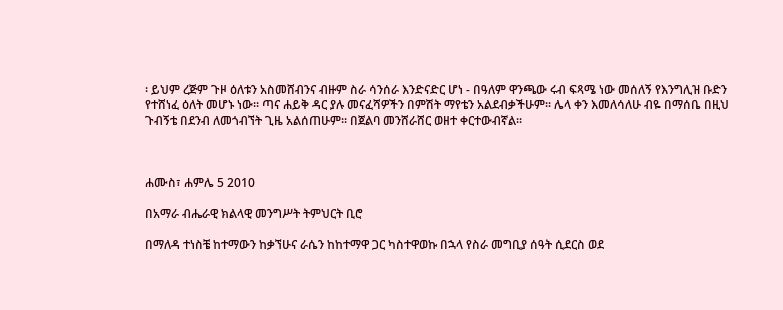፡ ይህም ረጅም ጉዞ ዕለቱን አስመሸብንና ብዙም ስራ ሳንሰራ እንድናድር ሆነ - በዓለም ዋንጫው ሩብ ፍጻሜ ነው መሰለኝ የእንግሊዝ ቡድን የተሸነፈ ዕለት መሆኑ ነው፡፡ ጣና ሐይቅ ዳር ያሉ መናፈሻዎችን በምሽት ማየቴን አልደብቃችሁም፡፡ ሌላ ቀን እመለሳለሁ ብዬ በማሰቤ በዚህ ጉብኝቴ በደንብ ለመጎብኘት ጊዜ አልሰጠሁም፡፡ በጀልባ መንሸራሸር ወዘተ ቀርተውብኛል፡፡



ሐሙስ፣ ሐምሌ 5 2010

በአማራ ብሔራዊ ክልላዊ መንግሥት ትምህርት ቢሮ

በማለዳ ተነስቼ ከተማውን ከቃኘሁና ራሴን ከከተማዋ ጋር ካስተዋወኩ በኋላ የስራ መግቢያ ሰዓት ሲደርስ ወደ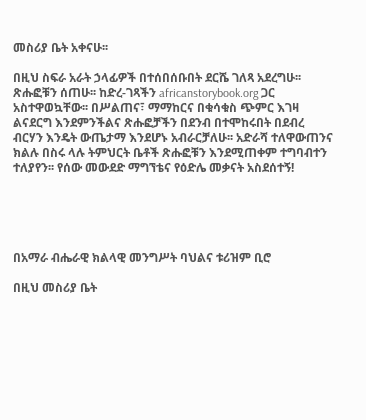መስሪያ ቤት አቀናሁ፡፡

በዚህ ስፍራ አራት ኃላፊዎች በተሰበሰቡበት ደርሼ ገለጻ አደረግሁ፡፡ ጽሑፎቹን ሰጠሁ፡፡ ከድረ-ገጻችን africanstorybook.org ጋር አስተዋወኳቸው፡፡ በሥልጠና፣ ማማከርና በቁሳቁስ ጭምር እገዛ ልናደርግ እንደምንችልና ጽሑፎቻችን በደንብ በተሞከሩበት በደብረ ብርሃን እንዴት ውጤታማ እንደሆኑ አብራርቻለሁ፡፡ አድራሻ ተለዋውጠንና ክልሉ በስሩ ላሉ ትምህርት ቤቶች ጽሑፎቹን እንደሚጠቀም ተግባብተን ተለያየን፡፡ የሰው መውደድ ማግኘቴና የዕድሌ መቃናት አስደሰተኝ!





በአማራ ብሔራዊ ክልላዊ መንግሥት ባህልና ቱሪዝም ቢሮ

በዚህ መስሪያ ቤት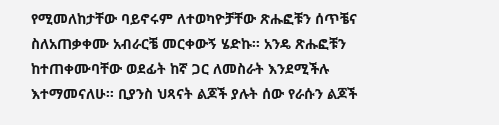የሚመለከታቸው ባይኖሩም ለተወካዮቻቸው ጽሑፎቹን ሰጥቼና ስለአጠቃቀሙ አብራርቼ መርቀውኝ ሄድኩ፡፡ አንዴ ጽሑፎቹን ከተጠቀሙባቸው ወደፊት ከኛ ጋር ለመስራት እንደሚችሉ እተማመናለሁ፡፡ ቢያንስ ህጻናት ልጆች ያሉት ሰው የራሱን ልጆች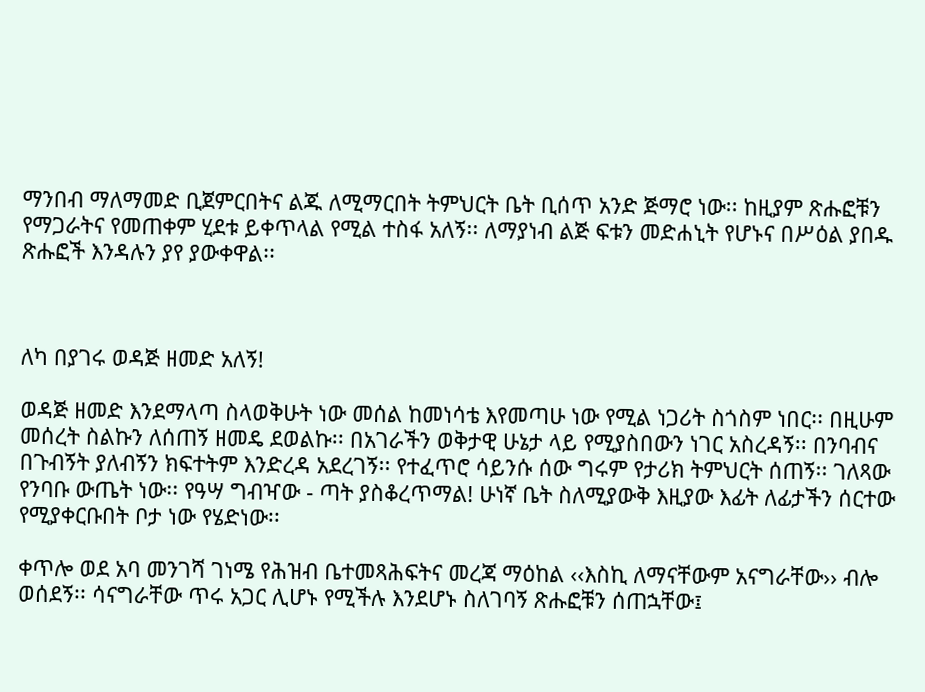ማንበብ ማለማመድ ቢጀምርበትና ልጁ ለሚማርበት ትምህርት ቤት ቢሰጥ አንድ ጅማሮ ነው፡፡ ከዚያም ጽሑፎቹን የማጋራትና የመጠቀም ሂደቱ ይቀጥላል የሚል ተስፋ አለኝ፡፡ ለማያነብ ልጅ ፍቱን መድሐኒት የሆኑና በሥዕል ያበዱ ጽሑፎች እንዳሉን ያየ ያውቀዋል፡፡



ለካ በያገሩ ወዳጅ ዘመድ አለኝ!

ወዳጅ ዘመድ እንደማላጣ ስላወቅሁት ነው መሰል ከመነሳቴ እየመጣሁ ነው የሚል ነጋሪት ስጎስም ነበር፡፡ በዚሁም መሰረት ስልኩን ለሰጠኝ ዘመዴ ደወልኩ፡፡ በአገራችን ወቅታዊ ሁኔታ ላይ የሚያስበውን ነገር አስረዳኝ፡፡ በንባብና በጉብኝት ያለብኝን ክፍተትም እንድረዳ አደረገኝ፡፡ የተፈጥሮ ሳይንሱ ሰው ግሩም የታሪክ ትምህርት ሰጠኝ፡፡ ገለጻው የንባቡ ውጤት ነው፡፡ የዓሣ ግብዣው - ጣት ያስቆረጥማል! ሁነኛ ቤት ስለሚያውቅ እዚያው እፊት ለፊታችን ሰርተው የሚያቀርቡበት ቦታ ነው የሄድነው፡፡

ቀጥሎ ወደ አባ መንገሻ ገነሜ የሕዝብ ቤተመጻሕፍትና መረጃ ማዕከል ‹‹እስኪ ለማናቸውም አናግራቸው›› ብሎ ወሰደኝ፡፡ ሳናግራቸው ጥሩ አጋር ሊሆኑ የሚችሉ እንደሆኑ ስለገባኝ ጽሑፎቹን ሰጠኋቸው፤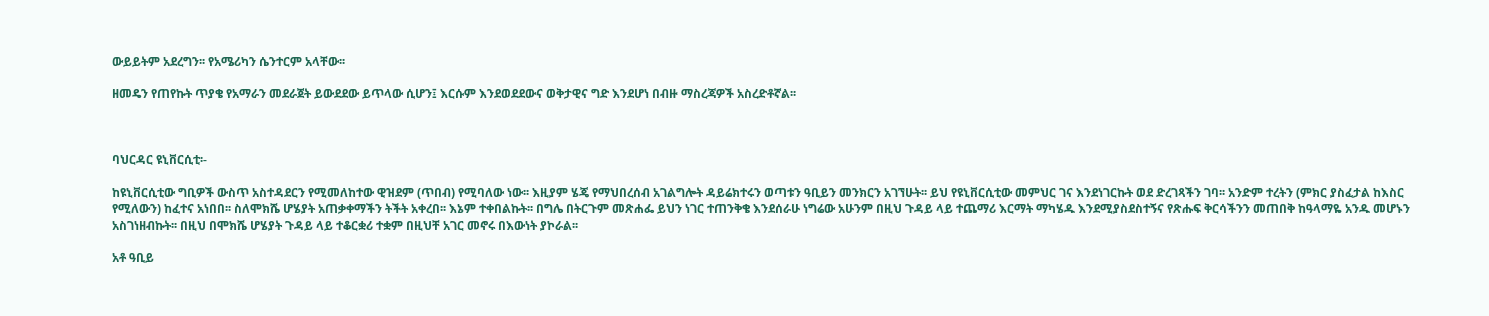ውይይትም አደረግን፡፡ የአሜሪካን ሴንተርም አላቸው፡፡

ዘመዴን የጠየኩት ጥያቄ የአማራን መደራጀት ይውደደው ይጥላው ሲሆን፤ እርሱም እንደወደደውና ወቅታዊና ግድ እንደሆነ በብዙ ማስረጃዎች አስረድቶኛል፡፡



ባህርዳር ዩኒቨርሲቲ፡-

ከዩኒቨርሲቲው ግቢዎች ውስጥ አስተዳደርን የሚመለከተው ዊዝደም (ጥበብ) የሚባለው ነው፡፡ እዚያም ሄጄ የማህበረሰብ አገልግሎት ዳይሬክተሩን ወጣቱን ዓቢይን መንክርን አገኘሁት፡፡ ይህ የዩኒቨርሲቲው መምህር ገና እንደነገርኩት ወደ ድረገጻችን ገባ፡፡ አንድም ተረትን (ምክር ያስፈታል ከእስር የሚለውን) ከፈተና አነበበ፡፡ ስለሞክሼ ሆሄያት አጠቃቀማችን ትችት አቀረበ፡፡ እኔም ተቀበልኩት፡፡ በግሌ በትርጉም መጽሐፌ ይህን ነገር ተጠንቅቄ እንደሰራሁ ነግሬው አሁንም በዚህ ጉዳይ ላይ ተጨማሪ እርማት ማካሄዱ እንደሚያስደስተኝና የጽሑፍ ቅርሳችንን መጠበቅ ከዓላማዬ አንዱ መሆኑን አስገነዘብኩት፡፡ በዚህ በሞክሼ ሆሄያት ጉዳይ ላይ ተቆርቋሪ ተቋም በዚህቸ አገር መኖሩ በእውነት ያኮራል፡፡

አቶ ዓቢይ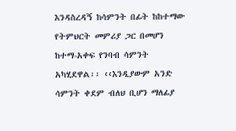እንዳስረዳኝ ከሳምንት በፊት ከከተማው የትምህርት መምሪያ ጋር በመሆን ከተማ-አቀፍ የንባብ ሳምንት አካሂደዋል፡፡ ‹‹እንዲያውም አንድ ሳምንት ቀደም ብለህ ቢሆን ማለፊያ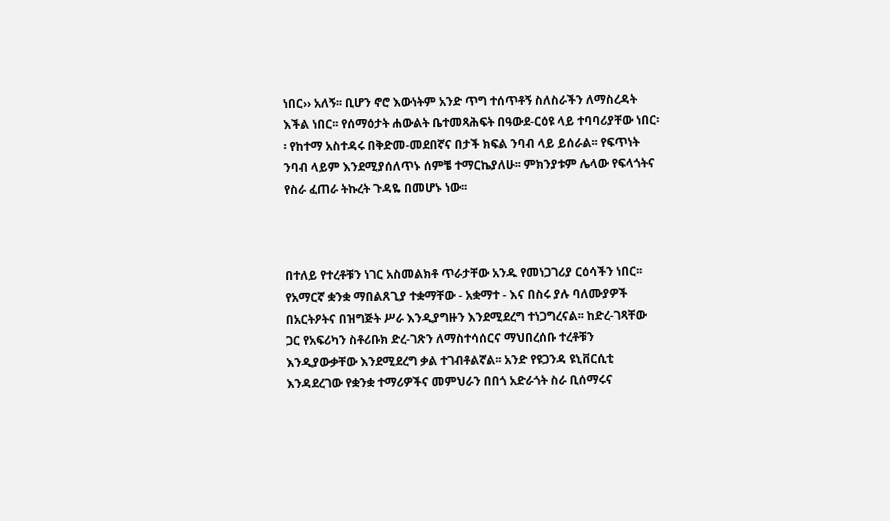ነበር›› አለኝ፡፡ ቢሆን ኖሮ እውነትም አንድ ጥግ ተሰጥቶኝ ስለስራችን ለማስረዳት እችል ነበር፡፡ የሰማዕታት ሐውልት ቤተመጻሕፍት በዓውደ-ርዕዩ ላይ ተባባሪያቸው ነበር፡፡ የከተማ አስተዳሩ በቅድመ-መደበኛና በታች ክፍል ንባብ ላይ ይሰራል፡፡ የፍጥነት ንባብ ላይም እንደሚያሰለጥኑ ሰምቼ ተማርኬያለሁ፡፡ ምክንያቱም ሌላው የፍላጎትና የስራ ፈጠራ ትኩረት ጉዳዬ በመሆኑ ነው፡፡



በተለይ የተረቶቹን ነገር አስመልክቶ ጥራታቸው አንዱ የመነጋገሪያ ርዕሳችን ነበር፡፡ የአማርኛ ቋንቋ ማበልጸጊያ ተቋማቸው - አቋማተ - እና በስሩ ያሉ ባለሙያዎች በአርትዖትና በዝግጅት ሥራ እንዲያግዙን እንደሚደረግ ተነጋግረናል፡፡ ከድረ-ገጻቸው ጋር የአፍሪካን ስቶሪቡክ ድረ-ገጽን ለማስተሳሰርና ማህበረሰቡ ተረቶቹን እንዲያውቃቸው እንደሚደረግ ቃል ተገብቶልኛል፡፡ አንድ የዩጋንዳ ዩኒቨርሲቲ እንዳደረገው የቋንቋ ተማሪዎችና መምህራን በበጎ አድራጎት ስራ ቢሰማሩና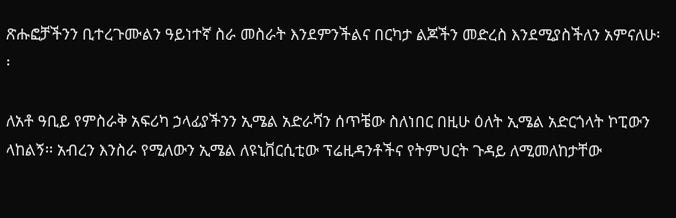ጽሑፎቻችንን ቢተረጉሙልን ዓይነተኛ ስራ መስራት እንደምንችልና በርካታ ልጆችን መድረስ እንደሚያስችለን አምናለሁ፡፡

ለአቶ ዓቢይ የምስራቅ አፍሪካ ኃላፊያችንን ኢሜል አድራሻን ሰጥቼው ስለነበር በዚሁ ዕለት ኢሜል አድርጎላት ኮፒውን ላከልኝ፡፡ አብረን እንስራ የሚለውን ኢሜል ለዩኒቨርሲቲው ፕሬዚዳንቶችና የትምህርት ጉዳይ ለሚመለከታቸው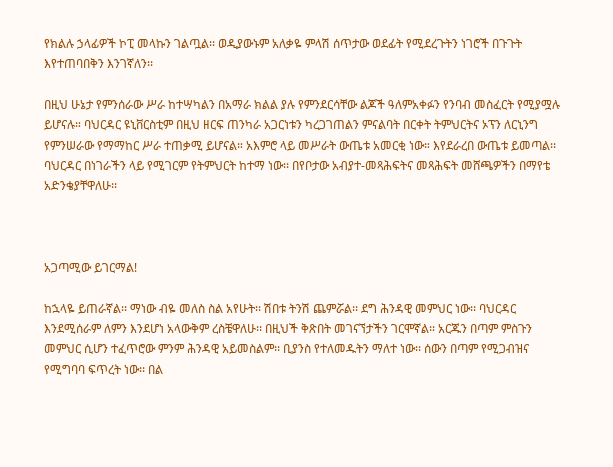የክልሉ ኃላፊዎች ኮፒ መላኩን ገልጧል፡፡ ወዲያውኑም አለቃዬ ምላሽ ሰጥታው ወደፊት የሚደረጉትን ነገሮች በጉጉት እየተጠባበቅን እንገኛለን፡፡

በዚህ ሁኔታ የምንሰራው ሥራ ከተሣካልን በአማራ ክልል ያሉ የምንደርሳቸው ልጆች ዓለምአቀፉን የንባብ መስፈርት የሚያሟሉ ይሆናሉ። ባህርዳር ዩኒቨርስቲም በዚህ ዘርፍ ጠንካራ አጋርነቱን ካረጋገጠልን ምናልባት በርቀት ትምህርትና ኦፕን ለርኒንግ የምንሠራው የማማከር ሥራ ተጠቃሚ ይሆናል። አእምሮ ላይ መሥራት ውጤቱ አመርቂ ነው። እየደራረበ ውጤቱ ይመጣል፡፡ ባህርዳር በነገራችን ላይ የሚገርም የትምህርት ከተማ ነው፡፡ በየቦታው አብያተ-መጻሕፍትና መጻሕፍት መሸጫዎችን በማየቴ አድንቄያቸዋለሁ፡፡



አጋጣሚው ይገርማል!

ከኋላዬ ይጠራኛል፡፡ ማነው ብዬ መለስ ስል አየሁት፡፡ ሽበቱ ትንሽ ጨምሯል፡፡ ደግ ሕንዳዊ መምህር ነው፡፡ ባህርዳር እንደሚሰራም ለምን እንደሆነ አላውቅም ረስቼዋለሁ፡፡ በዚህች ቅጽበት መገናኘታችን ገርሞኛል፡፡ አርጁን በጣም ምስጉን መምህር ሲሆን ተፈጥሮው ምንም ሕንዳዊ አይመስልም፡፡ ቢያንስ የተለመዱትን ማለተ ነው፡፡ ሰውን በጣም የሚጋብዝና የሚግባባ ፍጥረት ነው፡፡ በል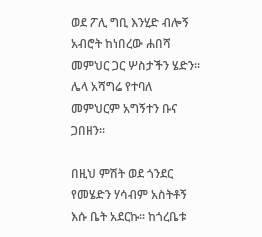ወደ ፖሊ ግቢ እንሂድ ብሎኝ አብሮት ከነበረው ሐበሻ መምህር ጋር ሦስታችን ሄድን፡፡ ሌላ አሻግሬ የተባለ መምህርም አግኝተን ቡና ጋበዘን፡፡

በዚህ ምሽት ወደ ጎንደር የመሄድን ሃሳብም አስትቶኝ እሱ ቤት አደርኩ፡፡ ከጎረቤቱ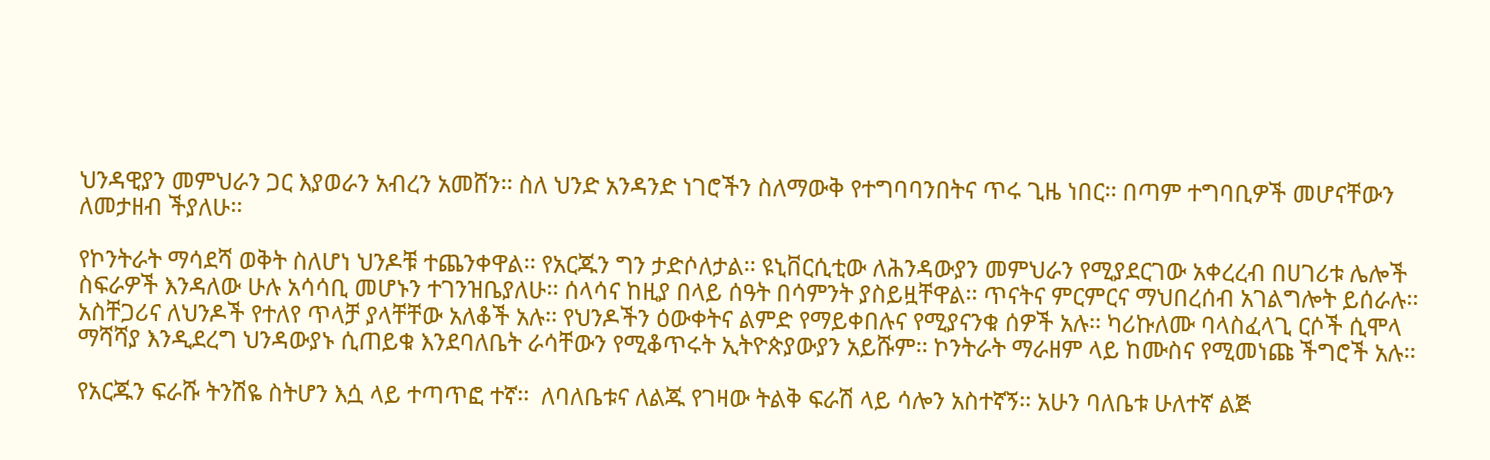ህንዳዊያን መምህራን ጋር እያወራን አብረን አመሸን፡፡ ስለ ህንድ አንዳንድ ነገሮችን ስለማውቅ የተግባባንበትና ጥሩ ጊዜ ነበር፡፡ በጣም ተግባቢዎች መሆናቸውን ለመታዘብ ችያለሁ፡፡

የኮንትራት ማሳደሻ ወቅት ስለሆነ ህንዶቹ ተጨንቀዋል፡፡ የአርጁን ግን ታድሶለታል፡፡ ዩኒቨርሲቲው ለሕንዳውያን መምህራን የሚያደርገው አቀረረብ በሀገሪቱ ሌሎች ስፍራዎች እንዳለው ሁሉ አሳሳቢ መሆኑን ተገንዝቤያለሁ፡፡ ሰላሳና ከዚያ በላይ ሰዓት በሳምንት ያስይዟቸዋል፡፡ ጥናትና ምርምርና ማህበረሰብ አገልግሎት ይሰራሉ፡፡  አስቸጋሪና ለህንዶች የተለየ ጥላቻ ያላቸቸው አለቆች አሉ፡፡ የህንዶችን ዕውቀትና ልምድ የማይቀበሉና የሚያናንቁ ሰዎች አሉ፡፡ ካሪኩለሙ ባላስፈላጊ ርሶች ሲሞላ ማሻሻያ እንዲደረግ ህንዳውያኑ ሲጠይቁ እንደባለቤት ራሳቸውን የሚቆጥሩት ኢትዮጵያውያን አይሹም፡፡ ኮንትራት ማራዘም ላይ ከሙስና የሚመነጩ ችግሮች አሉ፡፡

የአርጁን ፍራሹ ትንሽዬ ስትሆን እሷ ላይ ተጣጥፎ ተኛ፡፡  ለባለቤቱና ለልጁ የገዛው ትልቅ ፍራሽ ላይ ሳሎን አስተኛኝ፡፡ አሁን ባለቤቱ ሁለተኛ ልጅ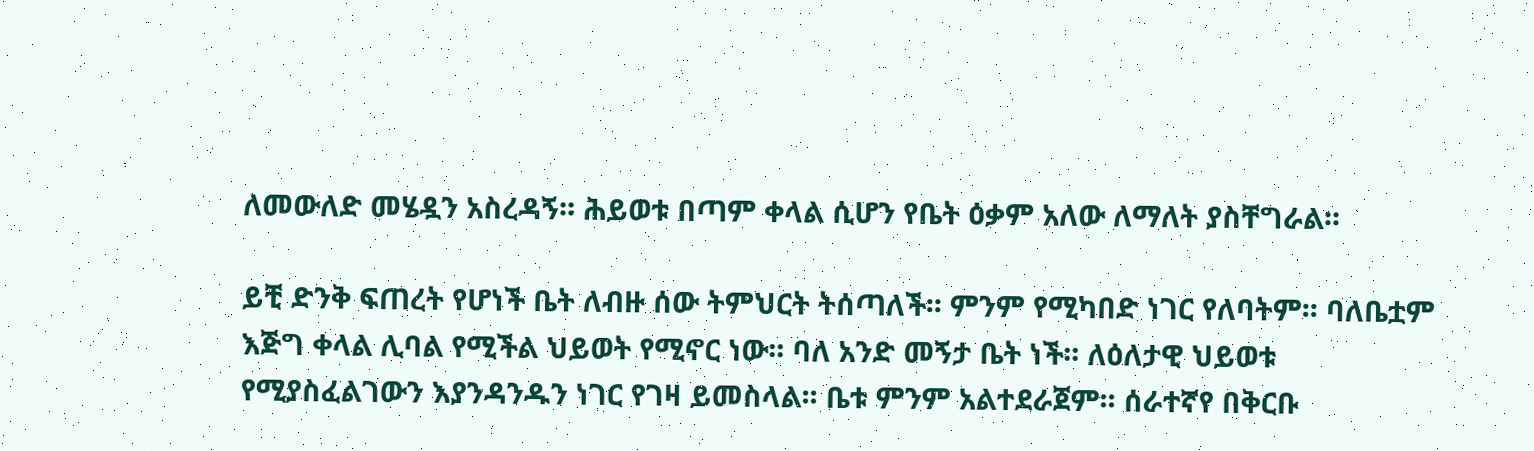ለመውለድ መሄዷን አስረዳኝ፡፡ ሕይወቱ በጣም ቀላል ሲሆን የቤት ዕቃም አለው ለማለት ያስቸግራል፡፡

ይቺ ድንቅ ፍጠረት የሆነች ቤት ለብዙ ሰው ትምህርት ትሰጣለች፡፡ ምንም የሚካበድ ነገር የለባትም፡፡ ባለቤቷም እጅግ ቀላል ሊባል የሚችል ህይወት የሚኖር ነው፡፡ ባለ አንድ መኝታ ቤት ነች፡፡ ለዕለታዊ ህይወቱ የሚያስፈልገውን እያንዳንዱን ነገር የገዛ ይመስላል፡፡ ቤቱ ምንም አልተደራጀም፡፡ ሰራተኛየ በቅርቡ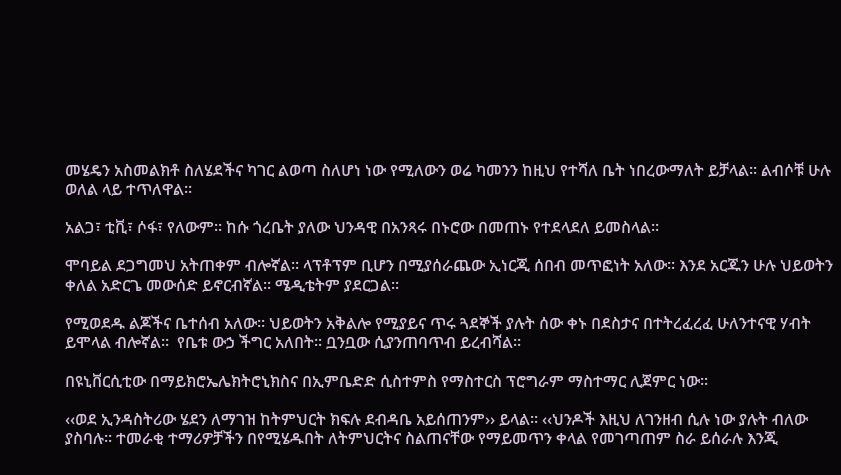መሄዴን አስመልክቶ ስለሄደችና ካገር ልወጣ ስለሆነ ነው የሚለውን ወሬ ካመንን ከዚህ የተሻለ ቤት ነበረውማለት ይቻላል፡፡ ልብሶቹ ሁሉ ወለል ላይ ተጥለዋል፡፡

አልጋ፣ ቲቪ፣ ሶፋ፣ የለውም፡፡ ከሱ ጎረቤት ያለው ህንዳዊ በአንጻሩ በኑሮው በመጠኑ የተደላደለ ይመስላል፡፡

ሞባይል ደጋግመህ አትጠቀም ብሎኛል፡፡ ላፕቶፕም ቢሆን በሚያሰራጨው ኢነርጂ ሰበብ መጥፎነት አለው፡፡ እንደ አርጁን ሁሉ ህይወትን ቀለል አድርጌ መውሰድ ይኖርብኛል፡፡ ሜዲቴትም ያደርጋል፡፡

የሚወደዱ ልጆችና ቤተሰብ አለው፡፡ ህይወትን አቅልሎ የሚያይና ጥሩ ጓደኞች ያሉት ሰው ቀኑ በደስታና በተትረፈረፈ ሁለንተናዊ ሃብት ይሞላል ብሎኛል፡፡  የቤቱ ውኃ ችግር አለበት፡፡ ቧንቧው ሲያንጠባጥብ ይረብሻል፡፡

በዩኒቨርሲቲው በማይክሮኤሌክትሮኒክስና በኢምቤድድ ሲስተምስ የማስተርስ ፕሮግራም ማስተማር ሊጀምር ነው፡፡

‹‹ወደ ኢንዳስትሪው ሄደን ለማገዝ ከትምህርት ክፍሉ ደብዳቤ አይሰጠንም›› ይላል፡፡ ‹‹ህንዶች እዚህ ለገንዘብ ሲሉ ነው ያሉት ብለው ያስባሉ፡፡ ተመራቂ ተማሪዎቻችን በየሚሄዱበት ለትምህርትና ስልጠናቸው የማይመጥን ቀላል የመገጣጠም ስራ ይሰራሉ እንጂ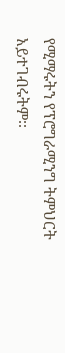የሚማሩትን የፕሮግራሚንግ ትምህርት አይተገብሩትም፡፡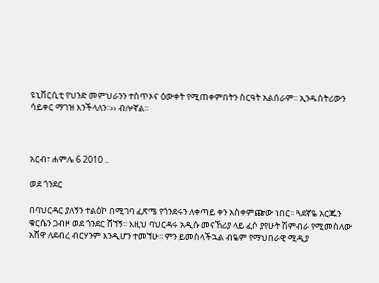ዩኒቨርሲቲ የህንድ መምህራንን ተሰጥኦና ዕውቀት የሚጠቀምበትን ስርዓት አልሰራም፡፡ ኢንዱስትሪውን ሳይቀር ማገዝ እንችላለን፡፡›› ብሎኛል፡፡



አርብ፣ ሐምሌ 6 2010 ..

ወደ ጎንደር

በባህርዳር ያለኝን ተልዕኮ በሚገባ ፈጽሜ የጎንደሩን ለቀጣይ ቀን አስቀምጬው ነበር፡፡ ጓደኛዬ አርጁን ቁርሴን ጋብዞ ወደ ጎንደር ሸኘኝ፡፡ እዚህ ባህርዳሩ አዲሱ መናኸሪያ ላይ ፈሶ ያየሁት ሽምብራ የሚመስለው አሸዋ ለደብረ ብርሃንም እንዲሆን ተመኘሁ፡፡ ምን ይመስላችኋል ብዬም የማህበራዊ ሚዲያ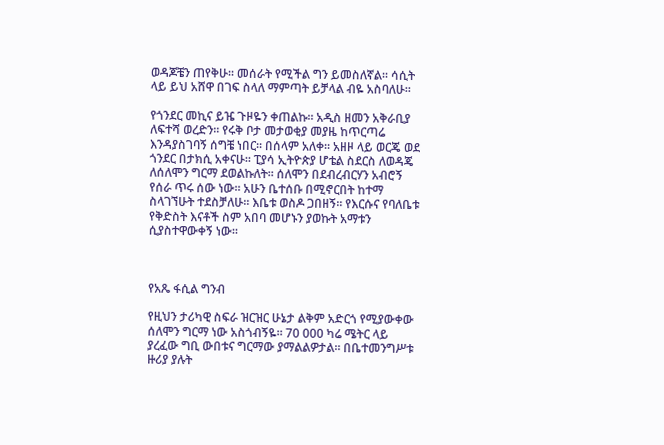ወዳጆቼን ጠየቅሁ፡፡ መሰራት የሚችል ግን ይመስለኛል፡፡ ሳሲት ላይ ይህ አሸዋ በገፍ ስላለ ማምጣት ይቻላል ብዬ አስባለሁ፡፡

የጎንደር መኪና ይዤ ጉዞዬን ቀጠልኩ፡፡ አዲስ ዘመን አቅራቢያ ለፍተሻ ወረድን፡፡ የሩቅ ቦታ መታወቂያ መያዜ ከጥርጣሬ እንዳያስገባኝ ሰግቼ ነበር፡፡ በሰላም አለቀ፡፡ አዘዞ ላይ ወርጄ ወደ ጎንደር በታክሲ አቀናሁ፡፡ ፒያሳ ኢትዮጵያ ሆቴል ስደርስ ለወዳጄ ለሰለሞን ግርማ ደወልኩለት፡፡ ሰለሞን በደብረብርሃን አብሮኝ የሰራ ጥሩ ሰው ነው፡፡ አሁን ቤተሰቡ በሚኖርበት ከተማ ስላገኘሁት ተደስቻለሁ፡፡ እቤቱ ወስዶ ጋበዘኝ፡፡ የእርሱና የባለቤቱ የቅድስት እናቶች ስም አበባ መሆኑን ያወኩት አማቱን ሲያስተዋውቀኝ ነው፡፡



የአጼ ፋሲል ግንብ

የዚህን ታሪካዊ ስፍራ ዝርዝር ሁኔታ ልቅም አድርጎ የሚያውቀው ሰለሞን ግርማ ነው አስጎብኝዬ፡፡ 70 000 ካሬ ሜትር ላይ ያረፈው ግቢ ውበቱና ግርማው ያማልልዎታል፡፡ በቤተመንግሥቱ ዙሪያ ያሉት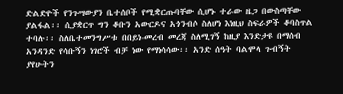ድልድዮች የንጉሣውያን ቤተሰቦች የሚቋርጡባቸው ሲሆኑ ተራው ዜጋ በውስጣቸው ያልፋል፡፡ ሲያቋርጥ ግን ቆቡን አውርዶና አጎንብሶ ስለሆነ እነዚህ ስፍራዎች ቆባስጥል ተባሉ፡፡ ስለቤተመንግሥቱ በበይነ-መረብ መረጃ ስለሚገኝ ከዚያ እንድታዩ በማሰብ አንዳንድ የሳቡኝን ነገሮች ብቻ ነው የማነሳሳው፡፡ አንድ ሰዓት ባልሞላ ጉብኝት ያየሁትን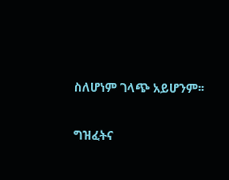ስለሆነም ገላጭ አይሆንም፡፡

ግዝፈትና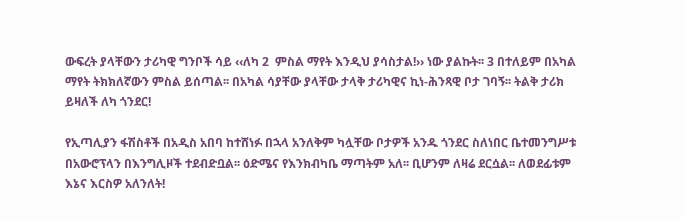ውፍረት ያላቸውን ታሪካዊ ግንቦች ሳይ ‹‹ለካ 2  ምስል ማየት እንዲህ ያሳስታል!›› ነው ያልኩት፡፡ 3 በተለይም በአካል ማየት ትክክለኛውን ምስል ይሰጣል፡፡ በአካል ሳያቸው ያላቸው ታላቅ ታሪካዊና ኪነ-ሕንጻዊ ቦታ ገባኝ፡፡ ትልቅ ታሪክ ይዛለች ለካ ጎንደር!

የኢጣሊያን ፋሽስቶች በአዲስ አበባ ከተሸነፉ በኋላ አንለቅም ካሏቸው ቦታዎች አንዱ ጎንደር ስለነበር ቤተመንግሥቱ በአውሮፕላን በእንግሊዞች ተደብድቧል፡፡ ዕድሜና የእንክብካቤ ማጣትም አለ፡፡ ቢሆንም ለዛሬ ደርሷል፡፡ ለወደፊቱም እኔና እርስዎ አለንለት!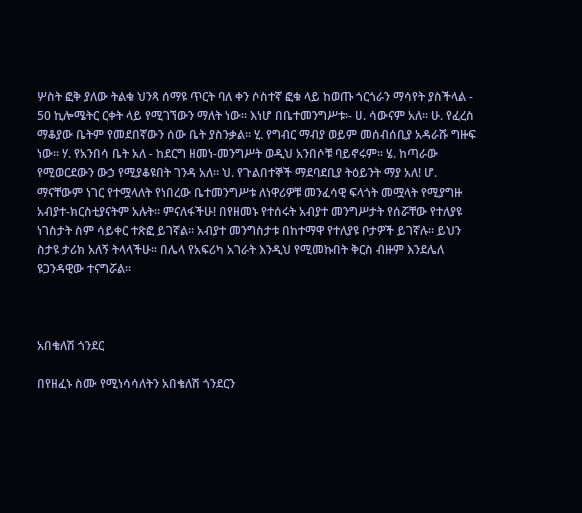ሦስት ፎቅ ያለው ትልቁ ህንጻ ሰማዩ ጥርት ባለ ቀን ሶስተኛ ፎቁ ላይ ከወጡ ጎርጎራን ማሳየት ያስችላል - 50 ኪሎሜትር ርቀት ላይ የሚገኘውን ማለት ነው፡፡ እነሆ በቤተመንግሥቱ፡- ሀ. ሳውናም አለ፡፡ ሁ. የፈረስ ማቆያው ቤትም የመደበኛውን ሰው ቤት ያስንቃል፡፡ ሂ. የግብር ማብያ ወይም መሰብሰቢያ አዳራሹ ግዙፍ ነው፡፡ ሃ. የአንበሳ ቤት አለ - ከደርግ ዘመነ-መንግሥት ወዲህ አንበሶቹ ባይኖሩም፡፡ ሄ. ከጣራው የሚወርደውን ውኃ የሚያቆዩበት ገንዳ አለ፡፡ ህ. የጉልበተኞች ማደባደቢያ ትዕይንት ማያ አለ! ሆ. ማናቸውም ነገር የተሟላለት የነበረው ቤተመንግሥቱ ለነዋሪዎቹ መንፈሳዊ ፍላጎት መሟላት የሚያግዙ አብያተ-ክርስቲያናትም አሉት፡፡ ምናለፋችሁ! በየዘመኑ የተሰሩት አብያተ መንግሥታት የሰሯቸው የተለያዩ ነገስታት ስም ሳይቀር ተጽፎ ይገኛል፡፡ አብያተ መንግስታቱ በከተማዋ የተለያዩ ቦታዎች ይገኛሉ፡፡ ይህን ስታዩ ታሪክ አለኝ ትላላችሁ፡፡ በሌላ የአፍሪካ አገራት እንዲህ የሚመኩበት ቅርስ ብዙም እንደሌለ ዩጋንዳዊው ተናግሯል፡፡



አበቄለሽ ጎንደር

በየዘፈኑ ስሙ የሚነሳሳለትን አበቄለሽ ጎንደርን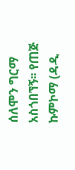ሰለሞን ግርማ አስጎበኘኝ፡፡ የጠጅ ኩምኮማ (ዳዲ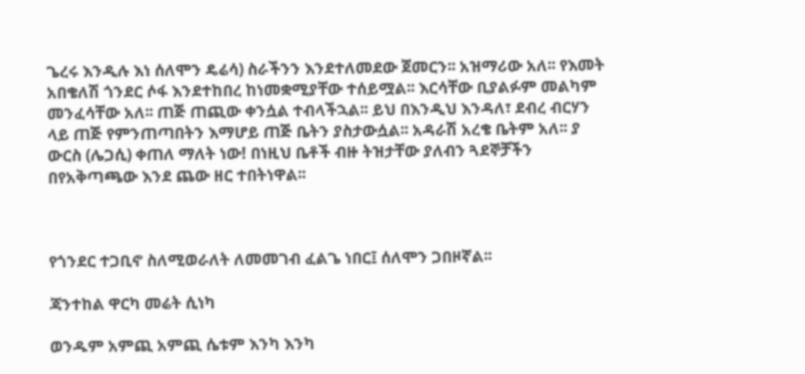ጌረሩ እንዲሉ እነ ሰለሞን ዴሬሳ) ስራችንን እንደተለመደው ጀመርን፡፡ አዝማሪው አለ፡፡ የእመት አበቄለሽ ጎንደር ሶፋ እንደተከበረ ከነመቋሚያቸው ተሰይሟል፡፡ እርሳቸው ቢያልፉም መልካም መንፈሳቸው አለ፡፡ ጠጅ ጠጪው ቀንሷል ተብላችኋል፡፡ ይህ በእንዲህ እንዳለ፣ ደብረ ብርሃን ላይ ጠጅ የምንጠጣበትን እማሆይ ጠጅ ቤትን ያስታውሷል፡፡ አዳራሽ አረቄ ቤትም አለ፡፡ ያ ውርስ (ሌጋሲ) ቀጠለ ማለት ነው! በነዚህ ቤቶች ብዙ ትዝታቸው ያለብን ጓደኞቻችን በየአቅጣጫው እንደ ጨው ዘር ተበትነዋል፡፡



የጎንደር ተጋቢኖ ስለሚወራለት ለመመገብ ፈልጌ ነበር፤ ሰለሞን ጋበዞኛል፡፡

ጃንተከል ዋርካ መሬት ሲነካ

ወንዱም አምጪ አምጪ ሴቱም እንካ እንካ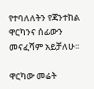የተባለለትን የጃንተከል ዋርካንና ሰፊውን መናፈሻም አይቻለሁ፡፡

ዋርካው መሬት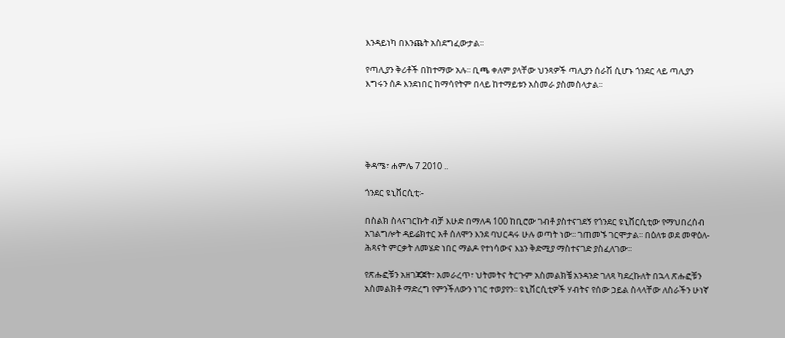እንዳይነካ በእንጨት አስደግፈውታል፡፡

የጣሊያን ቅሪቶች በከተማው አሉ፡፡ ቢጫ ቀለም ያላቸው ህንጻዎች ጣሊያን ሰራሽ ሲሆኑ ጎንደር ላይ ጣሊያን እግሩን ሰዶ እንደነበር ከማሳየትም በላይ ከተማይቱን አስመራ ያስመስላታል፡፡





ቅዳሜ፣ ሐምሌ 7 2010 ..

ጎንደር ዩኒቨርሲቲ፡-

በስልክ ስላናገርኩት ብቻ እሁድ በማለዳ 100 ከቢሮው ገብቶ ያስተናገደኝ የጎንደር ዩኒቨርሲቲው የማህበረሰብ አገልግሎት ዳይሬክተር አቶ ሰለሞን እንደ ባህርዳሩ ሁሉ ወጣት ነው፡፡ ገጠመኙ ገርሞታል፡፡ በዕለቱ ወደ መዋዕለ-ሕጻናት ምርቃት ለመሄድ ነበር ማልዶ የተነሳውና እኔን ቅድሚያ ማስተናገድ ያስፈለገው፡፡

የጽሑፎቹን አዘገጃጀት፣ አመራረጥ፣ ህትመትና ትርጉም አስመልክቼ አንዳንድ ገለጻ ካደረኩለት በኋላ ጽሑፎቹን አስመልክቶ ማድረግ የምንችለውን ነገር ተወያየን፡፡ ዩኒቨርሲቲዎች ሃብትና የሰው ኃይል ስላላቸው ለስራችን ሁነኛ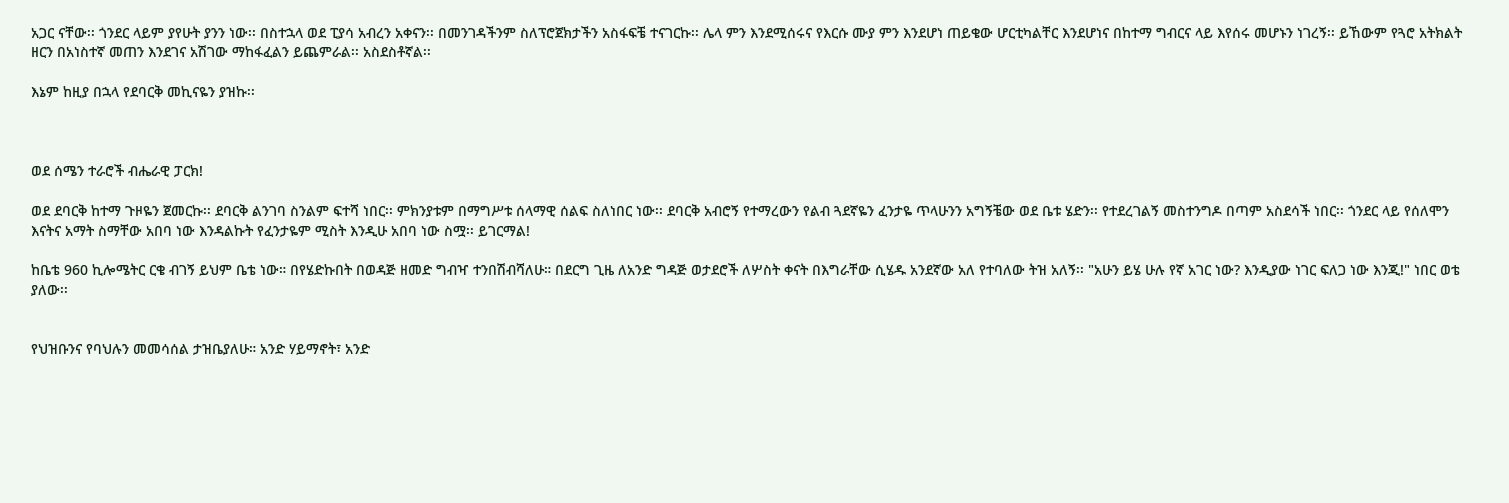አጋር ናቸው፡፡ ጎንደር ላይም ያየሁት ያንን ነው፡፡ በስተኋላ ወደ ፒያሳ አብረን አቀናን፡፡ በመንገዳችንም ስለፕሮጀክታችን አስፋፍቼ ተናገርኩ፡፡ ሌላ ምን እንደሚሰሩና የእርሱ ሙያ ምን እንደሆነ ጠይቄው ሆርቲካልቸር እንደሆነና በከተማ ግብርና ላይ እየሰሩ መሆኑን ነገረኝ፡፡ ይኸውም የጓሮ አትክልት ዘርን በአነስተኛ መጠን እንደገና አሽገው ማከፋፈልን ይጨምራል፡፡ አስደስቶኛል፡፡

እኔም ከዚያ በኋላ የደባርቅ መኪናዬን ያዝኩ፡፡



ወደ ሰሜን ተራሮች ብሔራዊ ፓርክ!

ወደ ደባርቅ ከተማ ጉዞዬን ጀመርኩ፡፡ ደባርቅ ልንገባ ስንልም ፍተሻ ነበር፡፡ ምክንያቱም በማግሥቱ ሰላማዊ ሰልፍ ስለነበር ነው፡፡ ደባርቅ አብሮኝ የተማረውን የልብ ጓደኛዬን ፈንታዬ ጥላሁንን አግኝቼው ወደ ቤቱ ሄድን፡፡ የተደረገልኝ መስተንግዶ በጣም አስደሳች ነበር፡፡ ጎንደር ላይ የሰለሞን እናትና አማት ስማቸው አበባ ነው እንዳልኩት የፈንታዬም ሚስት እንዲሁ አበባ ነው ስሟ፡፡ ይገርማል!

ከቤቴ 960 ኪሎሜትር ርቄ ብገኝ ይህም ቤቴ ነው። በየሄድኩበት በወዳጅ ዘመድ ግብዣ ተንበሽብሻለሁ። በደርግ ጊዜ ለአንድ ግዳጅ ወታደሮች ለሦስት ቀናት በእግራቸው ሲሄዱ አንደኛው አለ የተባለው ትዝ አለኝ፡፡ "አሁን ይሄ ሁሉ የኛ አገር ነው? እንዲያው ነገር ፍለጋ ነው እንጂ!" ነበር ወቴ ያለው፡፡


የህዝቡንና የባህሉን መመሳሰል ታዝቤያለሁ። አንድ ሃይማኖት፣ አንድ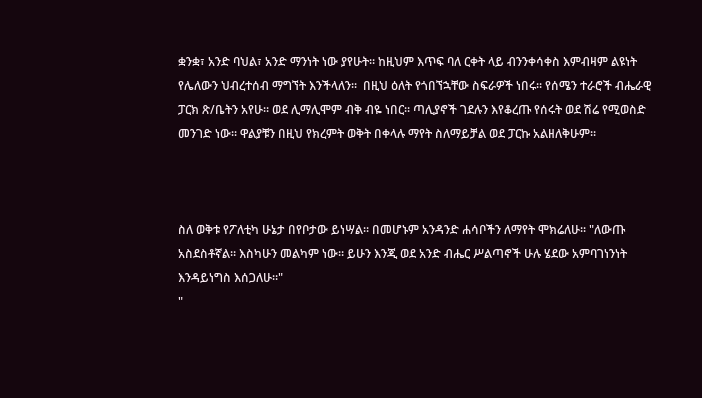ቋንቋ፣ አንድ ባህል፣ አንድ ማንነት ነው ያየሁት፡፡ ከዚህም እጥፍ ባለ ርቀት ላይ ብንንቀሳቀስ እምብዛም ልዩነት የሌለውን ህብረተሰብ ማግኘት እንችላለን፡፡  በዚህ ዕለት የጎበኘኋቸው ስፍራዎች ነበሩ፡፡ የሰሜን ተራሮች ብሔራዊ ፓርክ ጽ/ቤትን አየሁ፡፡ ወደ ሊማሊሞም ብቅ ብዬ ነበር፡፡ ጣሊያኖች ገደሉን እየቆረጡ የሰሩት ወደ ሽሬ የሚወስድ መንገድ ነው፡፡ ዋልያቹን በዚህ የክረምት ወቅት በቀላሉ ማየት ስለማይቻል ወደ ፓርኩ አልዘለቅሁም፡፡



ስለ ወቅቱ የፖለቲካ ሁኔታ በየቦታው ይነሣል፡፡ በመሆኑም አንዳንድ ሐሳቦችን ለማየት ሞክሬለሁ፡፡ "ለውጡ አስደስቶኛል። እስካሁን መልካም ነው። ይሁን እንጂ ወደ አንድ ብሔር ሥልጣኖች ሁሉ ሄደው አምባገነንነት እንዳይነግስ እሰጋለሁ።"
"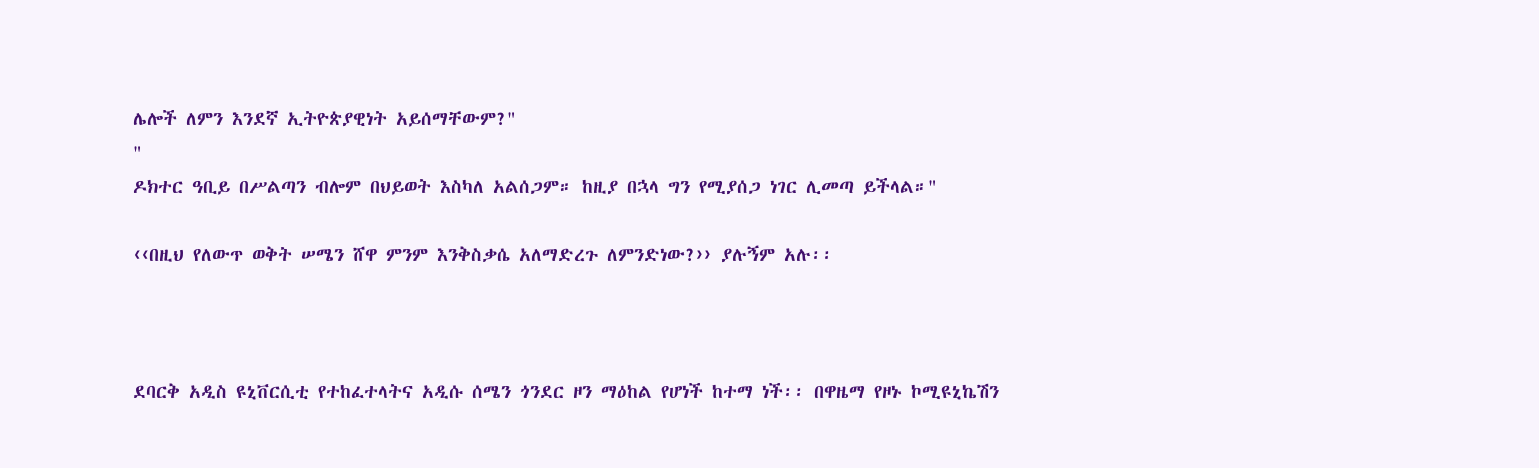ሌሎች ለምን እንደኛ ኢትዮጵያዊነት አይሰማቸውም?"
"
ዶክተር ዓቢይ በሥልጣን ብሎም በህይወት እስካለ አልሰጋም። ከዚያ በኋላ ግን የሚያሰጋ ነገር ሊመጣ ይችላል።"

‹‹በዚህ የለውጥ ወቅት ሠሜን ሸዋ ምንም እንቅስቃሴ አለማድረጉ ለምንድነው?›› ያሉኝም አሉ፡፡



ደባርቅ አዲስ ዩኒቨርሲቲ የተከፈተላትና አዲሱ ሰሜን ጎንደር ዞን ማዕከል የሆነች ከተማ ነች፡፡ በዋዜማ የዞኑ ኮሚዩኒኬሽን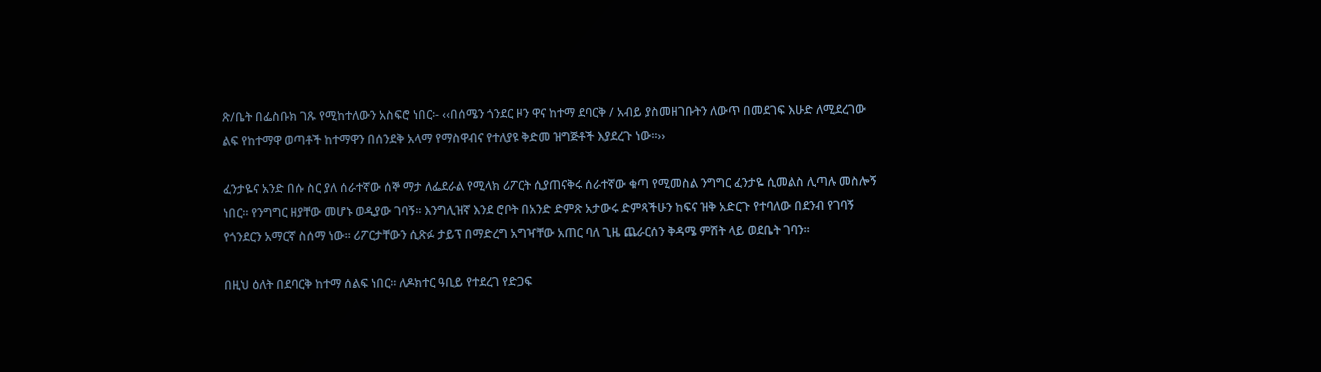ጽ/ቤት በፌስቡክ ገጹ የሚከተለውን አስፍሮ ነበር፡- ‹‹በሰሜን ጎንደር ዞን ዋና ከተማ ደባርቅ / አብይ ያስመዘገቡትን ለውጥ በመደገፍ እሁድ ለሚደረገው ልፍ የከተማዋ ወጣቶች ከተማዋን በሰንደቅ አላማ የማስዋብና የተለያዩ ቅድመ ዝግጅቶች እያደረጉ ነው፡፡››

ፈንታዬና አንድ በሱ ስር ያለ ሰራተኛው ሰኞ ማታ ለፌደራል የሚላክ ሪፖርት ሲያጠናቅሩ ሰራተኛው ቁጣ የሚመስል ንግግር ፈንታዬ ሲመልስ ሊጣሉ መስሎኝ ነበር፡፡ የንግግር ዘያቸው መሆኑ ወዲያው ገባኝ፡፡ እንግሊዝኛ እንደ ሮቦት በአንድ ድምጽ አታውሩ ድምጻችሁን ከፍና ዝቅ አድርጉ የተባለው በደንብ የገባኝ የጎንደርን አማርኛ ስሰማ ነው፡፡ ሪፖርታቸውን ሲጽፉ ታይፕ በማድረግ አግዣቸው አጠር ባለ ጊዜ ጨራርሰን ቅዳሜ ምሽት ላይ ወደቤት ገባን፡፡

በዚህ ዕለት በደባርቅ ከተማ ሰልፍ ነበር፡፡ ለዶክተር ዓቢይ የተደረገ የድጋፍ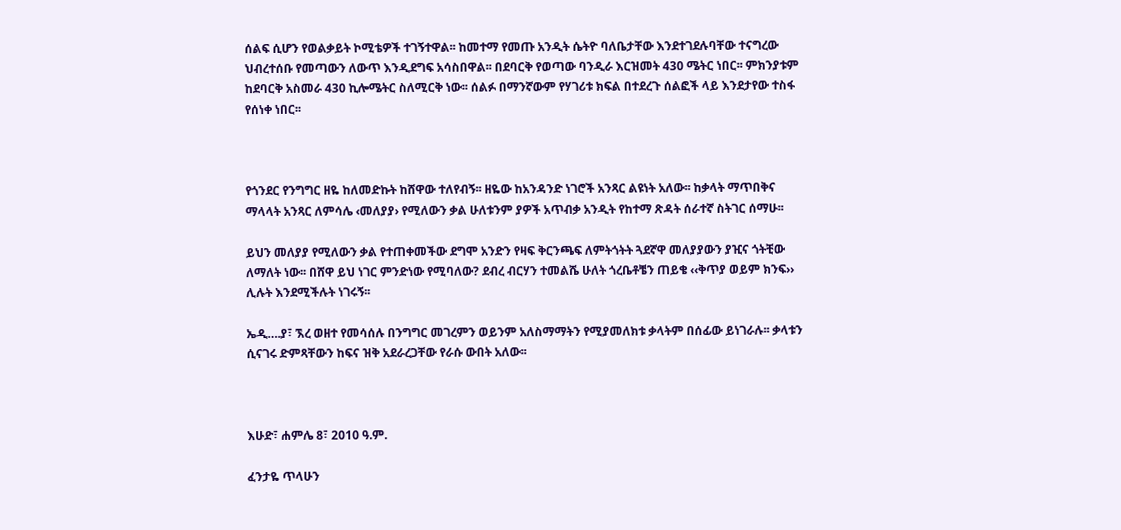ሰልፍ ሲሆን የወልቃይት ኮሚቴዎች ተገኝተዋል፡፡ ከመተማ የመጡ አንዲት ሴትዮ ባለቤታቸው እንደተገደሉባቸው ተናግረው ህብረተሰቡ የመጣውን ለውጥ እንዲደግፍ አሳስበዋል፡፡ በደባርቅ የወጣው ባንዲራ እርዝመት 430 ሜትር ነበር፡፡ ምክንያቱም ከደባርቅ አስመራ 430 ኪሎሜትር ስለሚርቅ ነው፡፡ ሰልፉ በማንኛውም የሃገሪቱ ክፍል በተደረጉ ሰልፎች ላይ እንደታየው ተስፋ የሰነቀ ነበር፡፡



የጎንደር የንግግር ዘዬ ከለመድኩት ከሸዋው ተለየብኝ፡፡ ዘዬው ከአንዳንድ ነገሮች አንጻር ልዩነት አለው፡፡ ከቃላት ማጥበቅና ማላላት አንጻር ለምሳሌ ‹መለያያ› የሚለውን ቃል ሁለቱንም ያዎች አጥብቃ አንዲት የከተማ ጽዳት ሰራተኛ ስትገር ሰማሁ፡፡

ይህን መለያያ የሚለውን ቃል የተጠቀመችው ደግሞ አንድን የዛፍ ቅርንጫፍ ለምትጎትት ጓደኛዋ መለያያውን ያዢና ጎትቺው ለማለት ነው፡፡ በሸዋ ይህ ነገር ምንድነው የሚባለው? ደብረ ብርሃን ተመልሼ ሁለት ጎረቤቶቼን ጠይቄ ‹‹ቅጥያ ወይም ክንፍ›› ሊሉት እንደሚችሉት ነገሩኝ፡፡

ኤዲ….ያ፣ ኧረ ወዘተ የመሳሰሉ በንግግር መገረምን ወይንም አለስማማትን የሚያመለክቱ ቃላትም በሰፊው ይነገራሉ፡፡ ቃላቱን ሲናገሩ ድምጻቸውን ከፍና ዝቅ አደራረጋቸው የራሱ ውበት አለው፡፡



እሁድ፣ ሐምሌ 8፣ 2010 ዓ.ም.

ፈንታዬ ጥላሁን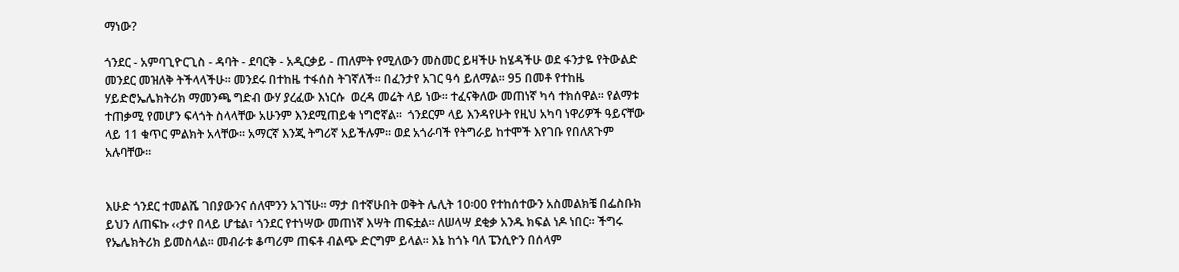ማነው?

ጎንደር - አምባጊዮርጊስ - ዳባት - ደባርቅ - አዲርቃይ - ጠለምት የሚለውን መስመር ይዛችሁ ከሄዳችሁ ወደ ፋንታዬ የትውልድ መንደር መዝለቅ ትችላላችሁ፡፡ መንደሩ በተከዜ ተፋሰስ ትገኛለች፡፡ በፈንታየ አገር ዓሳ ይለማል፡፡ 95 በመቶ የተከዜ ሃይድሮኤሌክትሪክ ማመንጫ ግድብ ውሃ ያረፈው እነርሱ  ወረዳ መሬት ላይ ነው፡፡ ተፈናቅለው መጠነኛ ካሳ ተክሰዋል፡፡ የልማቱ ተጠቃሚ የመሆን ፍላጎት ስላላቸው አሁንም እንደሚጠይቁ ነግሮኛል፡፡  ጎንደርም ላይ እንዳየሁት የዚህ አካባ ነዋሪዎች ዓይናቸው ላይ 11 ቁጥር ምልክት አላቸው፡፡ አማርኛ እንጂ ትግሪኛ አይችሉም፡፡ ወደ አጎራባች የትግራይ ከተሞች እየገቡ የበለጸጉም አሉባቸው፡፡


እሁድ ጎንደር ተመልሼ ገበያውንና ሰለሞንን አገኘሁ፡፡ ማታ በተኛሁበት ወቅት ሌሊት 10፡00 የተከሰተውን አስመልክቼ በፌስቡክ ይህን ለጠፍኩ ‹‹ታየ በላይ ሆቴል፣ ጎንደር የተነሣው መጠነኛ እሣት ጠፍቷል። ለሠላሣ ደቂቃ አንዱ ክፍል ነዶ ነበር። ችግሩ የኤሌክትሪክ ይመስላል። መብራቱ ቆጣሪም ጠፍቶ ብልጭ ድርግም ይላል። እኔ ከጎኑ ባለ ፔንሲዮን በሰላም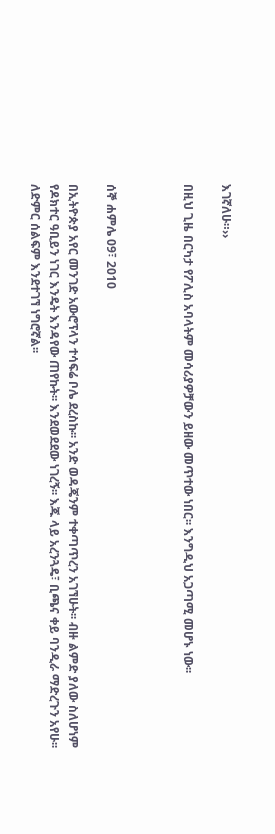እገኛለሁ።››

በዚህ ጊዜ በርካታ የፖሊስ አባላትም መሳሪያዎቻውን ይዘው መጥተው ነበር፡፡ እንግዲህ አጋጣሚ መሆኑ ነው፡፡



ሰኞ ሐምሌ 09፣ 2010

በኢትዮጵያ አየር መንገድ አውሮፕላን ተሳፍሬ ቦሌ ደረስኩ፡፡ አንድ ወዳጄንም ተቀጣጥረን አገኘሁት፡፡ ብዙ ልምድ ያለው ስለሆነም የዶክተር ዓቢይን ነገር እንዴት እንዳየው ጠየኩት፡፡ እንደወደደው ነገረኝ፡፡ እጁ ላይ አረንጓዴ፣ ቢጫና ቀይ ባንዲራ ማድረጉን አየሁ፡፡ ለድምር ሰልፍም እንደተገኘ ነግሮኛል፡፡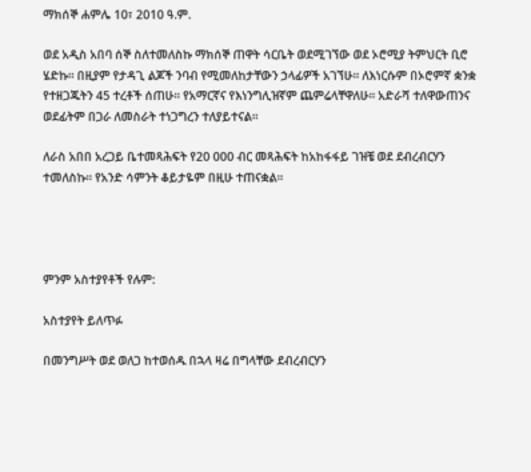ማክሰኞ ሐምሌ 10፣ 2010 ዓ.ም.

ወደ አዲስ አበባ ሰኞ ስለተመለስኩ ማክሰኞ ጠዋት ሳርቤት ወደሚገኘው ወደ ኦሮሚያ ትምህርት ቢሮ ሄድኩ፡፡ በዚያም የታዳጊ ልጆች ንባብ የሚመለከታቸውን ኃላፊዎች አገኘሁ፡፡ ለእነርሱም በኦሮምኛ ቋንቋ የተዘጋጁትን 45 ተረቶች ሰጠሁ፡፡ የአማርኛና የእነንግሊዝኛም ጨምሬላቸዋለሁ፡፡ አድራሻ ተለዋውጠንና ወደፊትም በጋራ ለመስራት ተነጋግረን ተለያይተናል፡፡

ለራስ አበበ አረጋይ ቤተመጻሕፍት የ20 000 ብር መጻሕፍት ከአከፋፋይ ገዝቼ ወደ ደብረብርሃን ተመለስኩ፡፡ የአንድ ሳምንት ቆይታዬም በዚሁ ተጠናቋል፡፡




ምንም አስተያየቶች የሉም:

አስተያየት ይለጥፉ

በመንግሥት ወደ ወለጋ ከተወሰዱ በኋላ ዛሬ በግላቸው ደብረብርሃን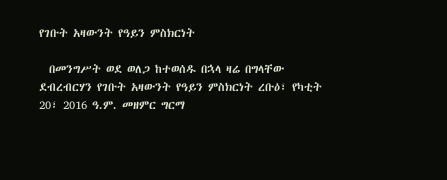የገቡት አዛውንት የዓይን ምስክርነት

  በመንግሥት ወደ ወለጋ ከተወሰዱ በኋላ ዛሬ በግላቸው ደብረብርሃን የገቡት አዛውንት የዓይን ምስክርነት ረቡዕ፣ የካቲት 20፣ 2016 ዓ.ም. መዘምር ግርማ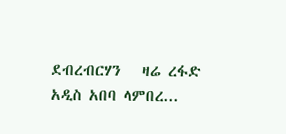ደብረብርሃን   ዛሬ ረፋድ አዲስ አበባ ላምበረ...